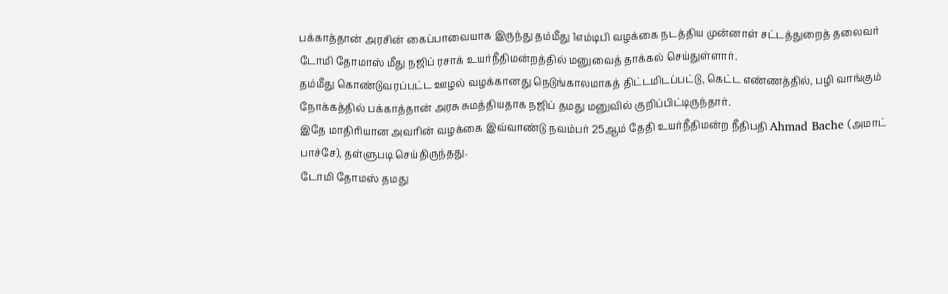பக்காத்தான் அரசின் கைப்பாவையாக இருந்து தம்மீது 1எம்டிபி வழக்கை நடத்திய முன்னாள் சட்டத்துறைத் தலைவர் டோமி தோமாஸ் மீது நஜிப் ரசாக் உயர்நீதிமன்றத்தில் மனுவைத் தாக்கல் செய்துள்ளார்.
தம்மீது கொண்டுவரப்பட்ட ஊழல் வழக்கானது நெடுங்காலமாகத் திட்டமிடப்பட்டு, கெட்ட எண்ணத்தில், பழி வாங்கும் நோக்கத்தில் பக்காத்தான் அரசு சுமத்தியதாக நஜிப் தமது மனுவில் குறிப்பிட்டிருந்தார்.
இதே மாதிரியான அவரின் வழக்கை இவ்வாண்டு நவம்பர் 25ஆம் தேதி உயர்நீதிமன்ற நீதிபதி Ahmad Bache (அமாட் பாச்சே), தள்ளுபடி செய்திருந்தது.
டோமி தோமஸ் தமது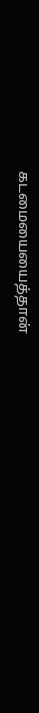கடமையையைத்தான்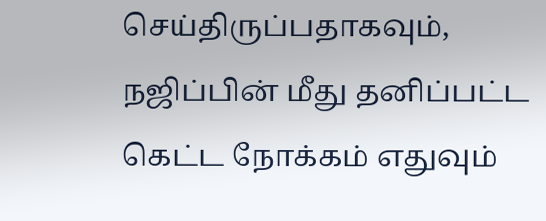செய்திருப்பதாகவும், நஜிப்பின் மீது தனிப்பட்ட கெட்ட நோக்கம் எதுவும்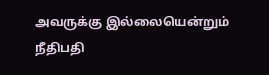அவருக்கு இல்லையென்றும் நீதிபதி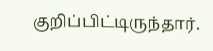குறிப்பிட்டிருந்தார்.